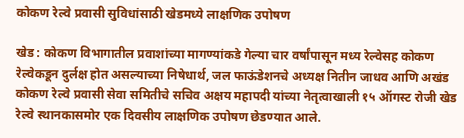कोकण रेल्वे प्रवासी सुविधांसाठी खेडमध्ये लाक्षणिक उपोषण

खेड : कोकण विभागातील प्रवाशांच्या मागण्यांकडे गेल्या चार वर्षांपासून मध्य रेल्वेसह कोकण रेल्वेकडून दुर्लक्ष होत असल्याच्या निषेधार्थ, जल फाऊंडेशनचे अध्यक्ष नितीन जाधव आणि अखंड कोकण रेल्वे प्रवासी सेवा समितीचे सचिव अक्षय महापदी यांच्या नेतृत्वाखाली १५ ऑगस्ट रोजी खेड रेल्वे स्थानकासमोर एक दिवसीय लाक्षणिक उपोषण छेडण्यात आले.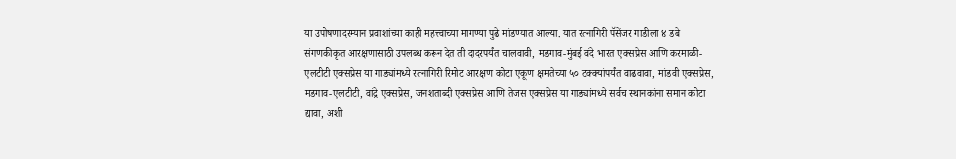या उपोषणादरम्यान प्रवाशांच्या काही महत्त्वाच्या मागण्या पुढे मांडण्यात आल्या. यात रत्नागिरी पॅसेंजर गाडीला ४ डबे संगणकीकृत आरक्षणासाठी उपलब्ध करून देत ती दादरपर्यंत चालवावी, मडगाव-मुंबई वंदे भारत एक्सप्रेस आणि करमाळी-एलटीटी एक्सप्रेस या गाड्यांमध्ये रत्नागिरी रिमोट आरक्षण कोटा एकूण क्षमतेच्या ५० टक्क्यांपर्यंत वाढवावा, मांडवी एक्सप्रेस, मडगाव-एलटीटी, वांद्रे एक्सप्रेस, जनशताब्दी एक्सप्रेस आणि तेजस एक्सप्रेस या गाड्यांमध्ये सर्वच स्थानकांना समान कोटा द्यावा, अशी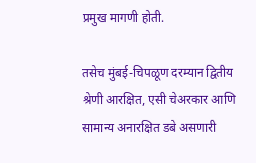प्रमुख मागणी होती.

तसेच मुंबई-चिपळूण दरम्यान द्वितीय श्रेणी आरक्षित, एसी चेअरकार आणि सामान्य अनारक्षित डबे असणारी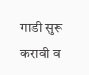गाडी सुरू करावी व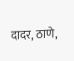दादर, ठाणे,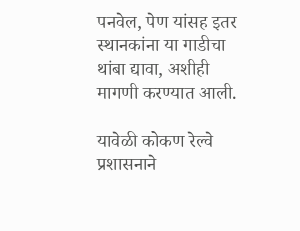पनवेल, पेण यांसह इतर स्थानकांना या गाडीचा थांबा द्यावा, अशीही मागणी करण्यात आली.

यावेळी कोकण रेल्वे प्रशासनाने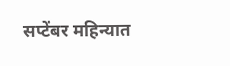सप्टेंबर महिन्यात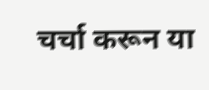चर्चा करून या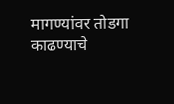मागण्यांवर तोडगा काढण्याचे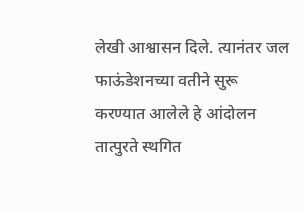लेखी आश्वासन दिले. त्यानंतर जल फाऊंडेशनच्या वतीने सुरू करण्यात आलेले हे आंदोलन तात्पुरते स्थगित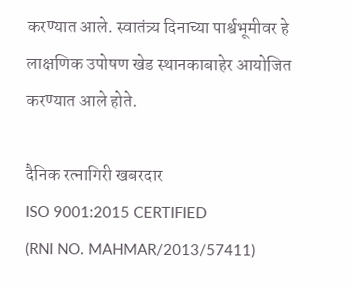करण्यात आले. स्वातंत्र्य दिनाच्या पार्श्वभूमीवर हे लाक्षणिक उपोषण खेड स्थानकाबाहेर आयोजित करण्यात आले होते.

दैनिक रत्नागिरी खबरदार
ISO 9001:2015 CERTIFIED
(RNI NO. MAHMAR/2013/57411)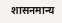शासनमान्य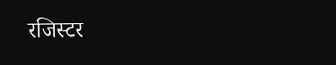रजिस्टर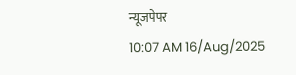न्यूजपेपर
10:07 AM 16/Aug/2025